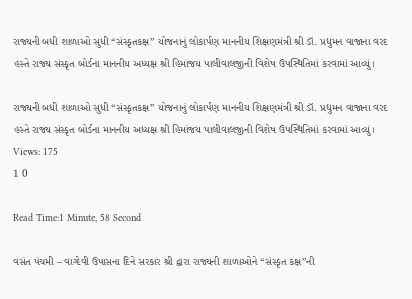રાજ્યની બધી શાળાઓ સુધી “સંસ્કૃતકક્ષ” યોજનાનું લોકાર્પણ માનનીય શિક્ષણમંત્રી શ્રી ડૉ. પ્રદ્યુમન વાજાના વરદ હસ્તે રાજ્ય સંસ્કૃત બોર્ડના માનનીય અધ્યક્ષ શ્રી હિમાંજય પાલીવાલજીની વિશેષ ઉપસ્થિતિમાં કરવામાં આવ્યું।

રાજ્યની બધી શાળાઓ સુધી “સંસ્કૃતકક્ષ” યોજનાનું લોકાર્પણ માનનીય શિક્ષણમંત્રી શ્રી ડૉ. પ્રદ્યુમન વાજાના વરદ હસ્તે રાજ્ય સંસ્કૃત બોર્ડના માનનીય અધ્યક્ષ શ્રી હિમાંજય પાલીવાલજીની વિશેષ ઉપસ્થિતિમાં કરવામાં આવ્યું।
Views: 175
1 0

Read Time:1 Minute, 58 Second

વસંત પંચમી – વાગ્દેવી ઉપાસના દિને સરકાર શ્રી દ્વારા રાજ્યની શાળાઓને “સંસ્કૃત કક્ષ”ની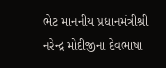ભેટ માનનીય પ્રધાનમંત્રીશ્રી નરેન્દ્ર મોદીજીના દેવભાષા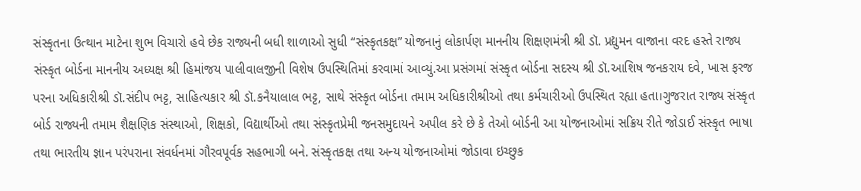સંસ્કૃતના ઉત્થાન માટેના શુભ વિચારો હવે છેક રાજ્યની બધી શાળાઓ સુધી “સંસ્કૃતકક્ષ” યોજનાનું લોકાર્પણ માનનીય શિક્ષણમંત્રી શ્રી ડૉ. પ્રદ્યુમન વાજાના વરદ હસ્તે રાજ્ય સંસ્કૃત બોર્ડના માનનીય અધ્યક્ષ શ્રી હિમાંજય પાલીવાલજીની વિશેષ ઉપસ્થિતિમાં કરવામાં આવ્યું.આ પ્રસંગમાં સંસ્કૃત બોર્ડના સદસ્ય શ્રી ડૉ.આશિષ જનકરાય દવે, ખાસ ફરજ પરના અધિકારીશ્રી ડૉ.સંદીપ ભટ્ટ, સાહિત્યકાર શ્રી ડૉ.કનૈયાલાલ ભટ્ટ, સાથે સંસ્કૃત બોર્ડના તમામ અધિકારીશ્રીઓ તથા કર્મચારીઓ ઉપસ્થિત રહ્યા હતા।ગુજરાત રાજ્ય સંસ્કૃત બોર્ડ રાજ્યની તમામ શૈક્ષણિક સંસ્થાઓ, શિક્ષકો, વિદ્યાર્થીઓ તથા સંસ્કૃતપ્રેમી જનસમુદાયને અપીલ કરે છે કે તેઓ બોર્ડની આ યોજનાઓમાં સક્રિય રીતે જોડાઈ સંસ્કૃત ભાષા તથા ભારતીય જ્ઞાન પરંપરાના સંવર્ધનમાં ગૌરવપૂર્વક સહભાગી બને. સંસ્કૃતકક્ષ તથા અન્ય યોજનાઓમાં જોડાવા ઇચ્છુક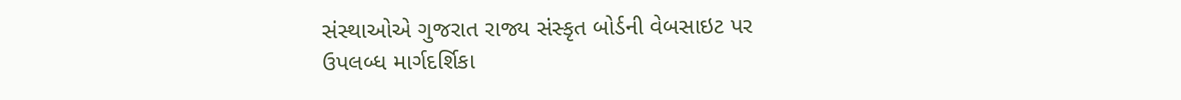સંસ્થાઓએ ગુજરાત રાજ્ય સંસ્કૃત બોર્ડની વેબસાઇટ પર ઉપલબ્ધ માર્ગદર્શિકા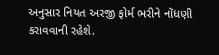અનુસાર નિયત અરજી ફોર્મ ભરીને નોંધણી કરાવવાની રહેશે.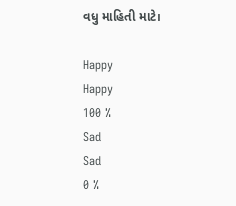વધુ માહિતી માટે।

Happy
Happy
100 %
Sad
Sad
0 %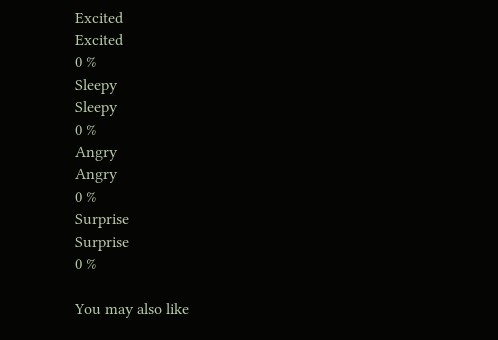Excited
Excited
0 %
Sleepy
Sleepy
0 %
Angry
Angry
0 %
Surprise
Surprise
0 %

You may also like